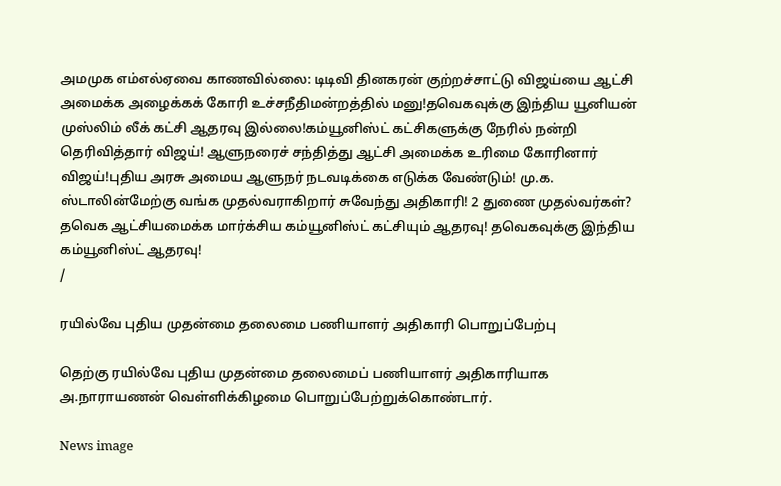அமமுக எம்எல்ஏவை காணவில்லை: டிடிவி தினகரன் குற்றச்சாட்டு விஜய்யை ஆட்சி அமைக்க அழைக்கக் கோரி உச்சநீதிமன்றத்தில் மனு!தவெகவுக்கு இந்திய யூனியன் முஸ்லிம் லீக் கட்சி ஆதரவு இல்லை!கம்யூனிஸ்ட் கட்சிகளுக்கு நேரில் நன்றி தெரிவித்தார் விஜய்! ஆளுநரைச் சந்தித்து ஆட்சி அமைக்க உரிமை கோரினார் விஜய்!புதிய அரசு அமைய ஆளுநர் நடவடிக்கை எடுக்க வேண்டும்! மு.க. ஸ்டாலின்மேற்கு வங்க முதல்வராகிறார் சுவேந்து அதிகாரி! 2 துணை முதல்வர்கள்? தவெக ஆட்சியமைக்க மார்க்சிய கம்யூனிஸ்ட் கட்சியும் ஆதரவு! தவெகவுக்கு இந்திய கம்யூனிஸ்ட் ஆதரவு!
/

ரயில்வே புதிய முதன்மை தலைமை பணியாளர் அதிகாரி பொறுப்பேற்பு

தெற்கு ரயில்வே புதிய முதன்மை தலைமைப் பணியாளர் அதிகாரியாக அ.நாராயணன் வெள்ளிக்கிழமை பொறுப்பேற்றுக்கொண்டார்.

News image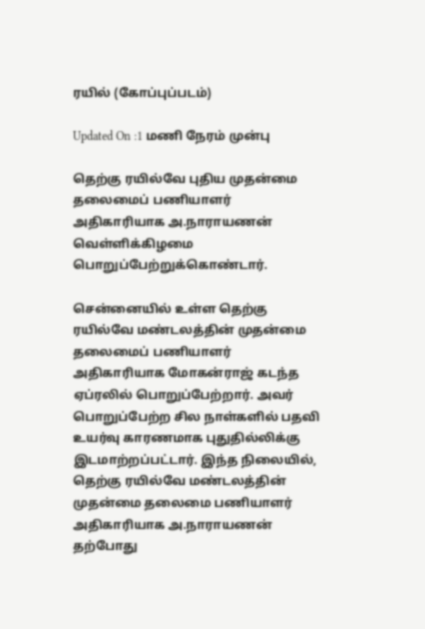ரயில் (கோப்புப்படம்)

Updated On :1 மணி நேரம் முன்பு

தெற்கு ரயில்வே புதிய முதன்மை தலைமைப் பணியாளர் அதிகாரியாக அ.நாராயணன் வெள்ளிக்கிழமை பொறுப்பேற்றுக்கொண்டார்.

சென்னையில் உள்ள தெற்கு ரயில்வே மண்டலத்தின் முதன்மை தலைமைப் பணியாளர் அதிகாரியாக மோகன்ராஜ் கடந்த ஏப்ரலில் பொறுப்பேற்றார். அவர் பொறுப்பேற்ற சில நாள்களில் பதவி உயர்வு காரணமாக புதுதில்லிக்கு இடமாற்றப்பட்டார். இந்த நிலையில், தெற்கு ரயில்வே மண்டலத்தின் முதன்மை தலைமை பணியாளர் அதிகாரியாக அ.நாராயணன் தற்போது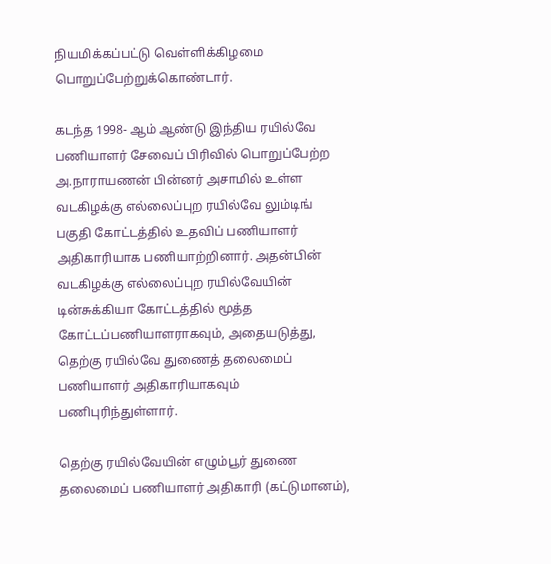நியமிக்கப்பட்டு வெள்ளிக்கிழமை பொறுப்பேற்றுக்கொண்டார்.

கடந்த 1998- ஆம் ஆண்டு இந்திய ரயில்வே பணியாளர் சேவைப் பிரிவில் பொறுப்பேற்ற அ.நாராயணன் பின்னர் அசாமில் உள்ள வடகிழக்கு எல்லைப்புற ரயில்வே லும்டிங் பகுதி கோட்டத்தில் உதவிப் பணியாளர் அதிகாரியாக பணியாற்றினார். அதன்பின் வடகிழக்கு எல்லைப்புற ரயில்வேயின் டின்சுக்கியா கோட்டத்தில் மூத்த கோட்டப்பணியாளராகவும், அதையடுத்து, தெற்கு ரயில்வே துணைத் தலைமைப் பணியாளர் அதிகாரியாகவும் பணிபுரிந்துள்ளார்.

தெற்கு ரயில்வேயின் எழும்பூர் துணை தலைமைப் பணியாளர் அதிகாரி (கட்டுமானம்),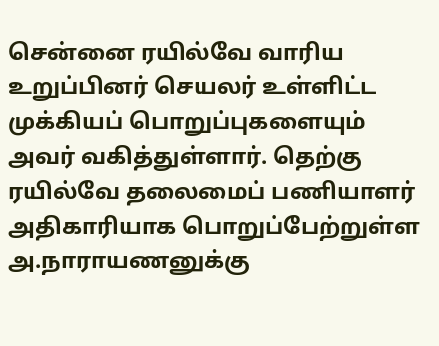சென்னை ரயில்வே வாரிய உறுப்பினர் செயலர் உள்ளிட்ட முக்கியப் பொறுப்புகளையும் அவர் வகித்துள்ளார். தெற்கு ரயில்வே தலைமைப் பணியாளர் அதிகாரியாக பொறுப்பேற்றுள்ள அ.நாராயணனுக்கு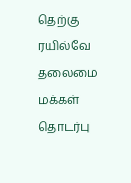தெற்கு ரயில்வே தலைமை மக்கள் தொடர்பு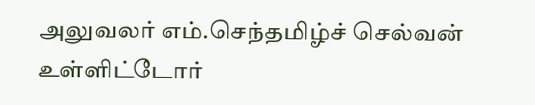அலுவலர் எம்.செந்தமிழ்ச் செல்வன் உள்ளிட்டோர்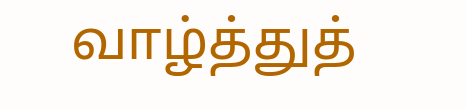வாழ்த்துத்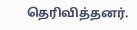தெரிவித்தனர்.